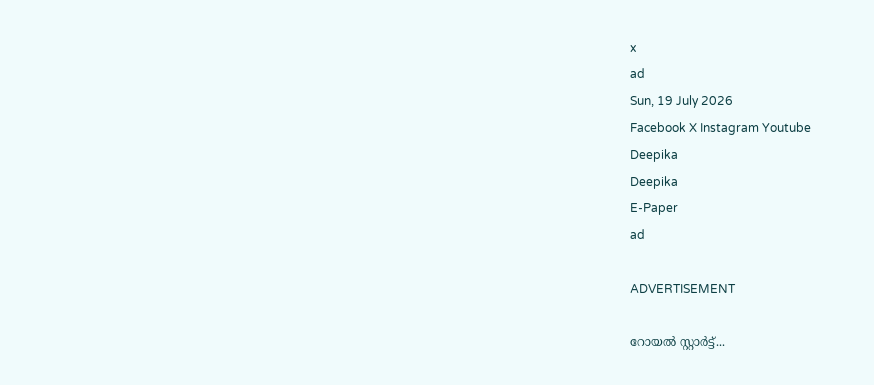x
ad
Sun, 19 July 2026
Facebook X Instagram Youtube
Deepika
Deepika
E-Paper
ad

ADVERTISEMENT

റോയൽ സ്റ്റാർട്ട്...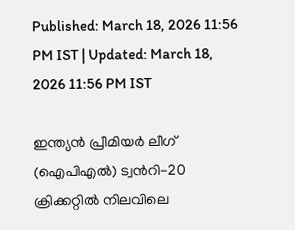Published: March 18, 2026 11:56 PM IST | Updated: March 18, 2026 11:56 PM IST

ഇന്ത്യൻ പ്രീമിയർ ലീഗ് (ഐപിഎൽ) ട്വന്‍റി-20 ക്രിക്കറ്റിൽ നിലവിലെ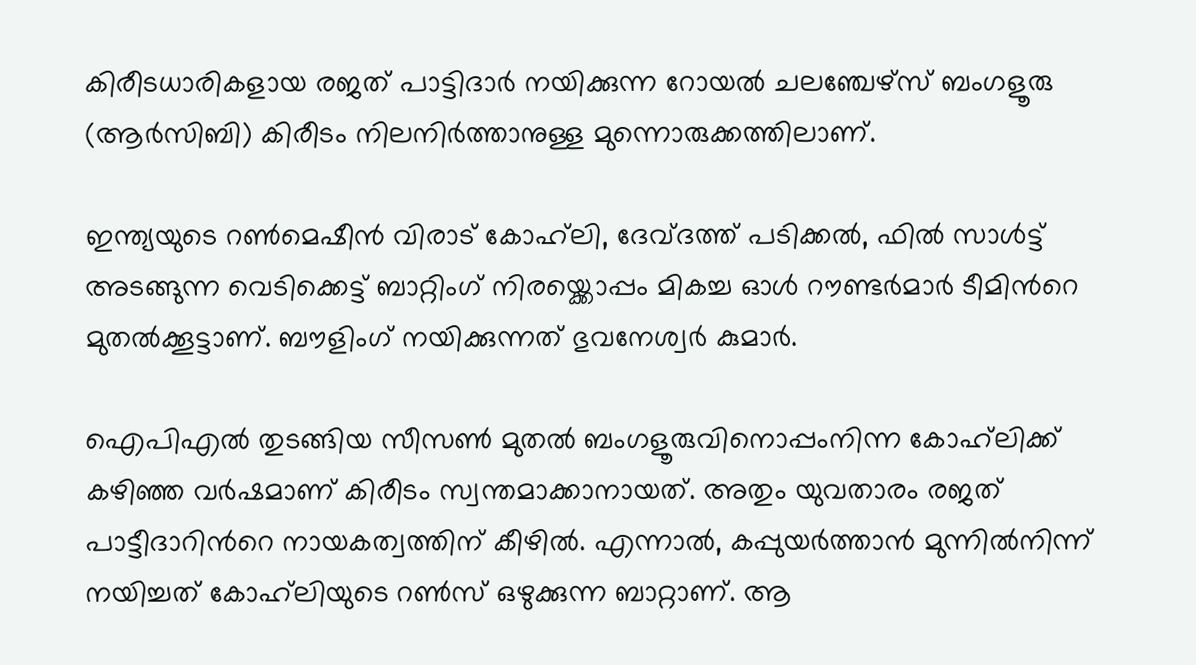കിരീടധാരികളായ രജത് പാട്ടിദാർ നയിക്കുന്ന റോയൽ ചലഞ്ചേഴ്സ് ബംഗളൂരു (ആർസിബി) കിരീടം നിലനിർത്താനുള്ള മുന്നൊരുക്കത്തിലാണ്.

ഇന്ത്യയുടെ റണ്‍മെഷീൻ വിരാട് കോഹ്‌ലി, ദേവ്ദത്ത് പടിക്കൽ, ഫിൽ സാൾട്ട് അടങ്ങുന്ന വെടിക്കെട്ട് ബാറ്റിംഗ് നിരയ്ക്കൊപ്പം മികച്ച ഓൾ റൗണ്ടർമാർ ടീമിന്‍റെ മുതൽക്കൂട്ടാണ്. ബൗളിംഗ് നയിക്കുന്നത് ഭുവനേശ്വർ കുമാർ.

ഐപിഎൽ തുടങ്ങിയ സീസണ്‍ മുതൽ ബംഗളൂരുവിനൊപ്പംനിന്ന കോഹ്‌ലിക്ക് കഴിഞ്ഞ വർഷമാണ് കിരീടം സ്വന്തമാക്കാനായത്. അതും യുവതാരം രജത് പാട്ടീദാറിന്‍റെ നായകത്വത്തിന് കീഴിൽ. എന്നാൽ, കപ്പുയർത്താൻ മുന്നിൽനിന്ന് നയിച്ചത് കോഹ്‌ലിയുടെ റണ്‍സ് ഒഴുക്കുന്ന ബാറ്റാണ്. ആ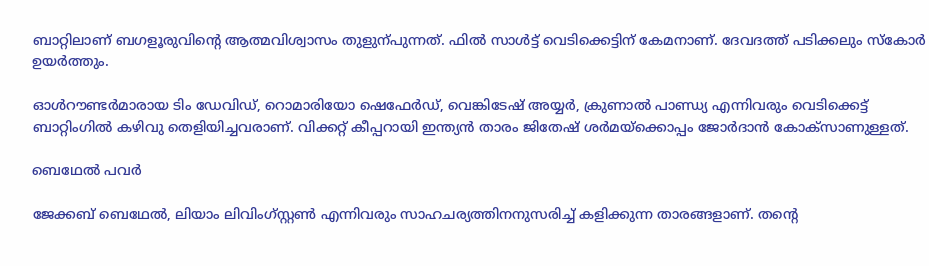ബാറ്റിലാണ് ബഗളൂരുവിന്‍റെ ആത്മവിശ്വാസം തുളുന്പുന്നത്. ഫിൽ സാൾട്ട് വെടിക്കെട്ടിന് കേമനാണ്. ദേവദത്ത് പടിക്കലും സ്കോർ ഉയർത്തും.

ഓൾറൗണ്ടർമാരായ ടിം ഡേവിഡ്, റൊമാരിയോ ഷെഫേർഡ്, വെങ്കിടേഷ് അയ്യർ, ക്രുണാൽ പാണ്ഡ്യ എന്നിവരും വെടിക്കെട്ട് ബാറ്റിംഗിൽ കഴിവു തെളിയിച്ചവരാണ്. വിക്കറ്റ് കീപ്പറായി ഇന്ത്യൻ താരം ജിതേഷ് ശർമയ്ക്കൊപ്പം ജോർദാൻ കോക്സാണുള്ളത്.

ബെഥേൽ പവർ

ജേക്കബ് ബെഥേൽ, ലിയാം ലിവിംഗ്സ്റ്റണ്‍ എന്നിവരും സാഹചര്യത്തിനനുസരിച്ച് കളിക്കുന്ന താരങ്ങളാണ്. തന്‍റെ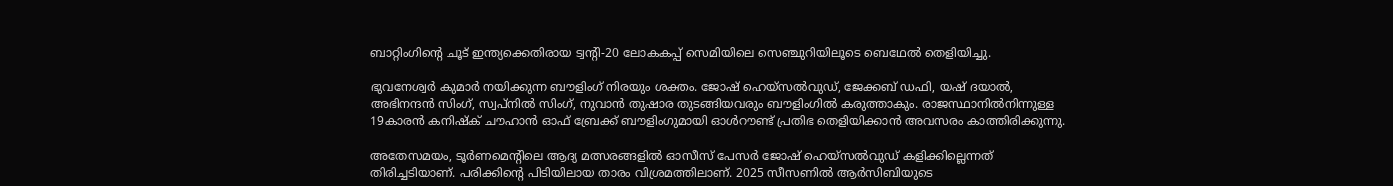ബാറ്റിംഗിന്‍റെ ചൂട് ഇന്ത്യക്കെതിരായ ട്വന്‍റി-20 ലോകകപ്പ് സെമിയിലെ സെഞ്ചുറിയിലൂടെ ബെഥേൽ തെളിയിച്ചു.

ഭുവനേശ്വർ കുമാർ നയിക്കുന്ന ബൗളിംഗ് നിരയും ശക്തം. ജോഷ് ഹെയ്സൽവുഡ്, ജേക്കബ് ഡഫി, യഷ് ദയാൽ, അഭിനന്ദൻ സിംഗ്, സ്വപ്നിൽ സിംഗ്, നുവാൻ തുഷാര തുടങ്ങിയവരും ബൗളിംഗിൽ കരുത്താകും. രാജസ്ഥാനിൽനിന്നുള്ള 19കാരൻ കനിഷ്ക് ചൗഹാൻ ഓഫ് ബ്രേക്ക് ബൗളിംഗുമായി ഓൾറൗണ്ട് പ്രതിഭ തെളിയിക്കാൻ അവസരം കാത്തിരിക്കുന്നു.

അതേസമയം, ടൂർണമെന്‍റിലെ ആദ്യ മത്സരങ്ങളിൽ ഓസീസ് പേസർ ജോഷ് ഹെയ്സൽവുഡ് കളിക്കില്ലെന്നത് തിരിച്ചടിയാണ്. പരിക്കിന്‍റെ പിടിയിലായ താരം വിശ്രമത്തിലാണ്. 2025 സീസണിൽ ആർസിബിയുടെ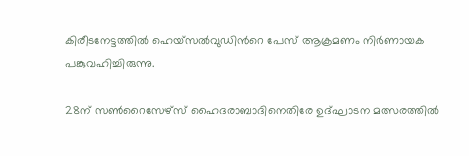കിരീടനേട്ടത്തിൽ ഹെയ്സൽവുഡിന്‍റെ പേസ് ആക്രമണം നിർണായക പങ്കുവഹിച്ചിരുന്നു.

28ന് സണ്‍റൈസേഴ്സ് ഹൈദരാബാദിനെതിരേ ഉദ്ഘാടന മത്സരത്തിൽ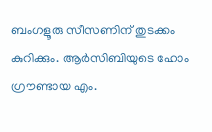ബംഗളൂരു സീസണിന് തുടക്കം കുറിക്കും. ആർസിബിയുടെ ഹോം ഗ്രൗണ്ടായ എം.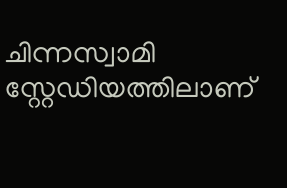ചിന്നസ്വാമി സ്റ്റേഡിയത്തിലാണ്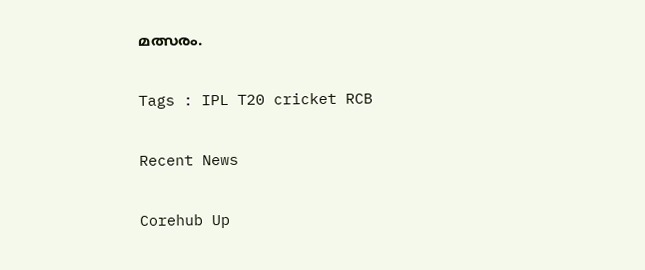മത്സരം.

Tags : IPL T20 cricket RCB

Recent News

Corehub Up